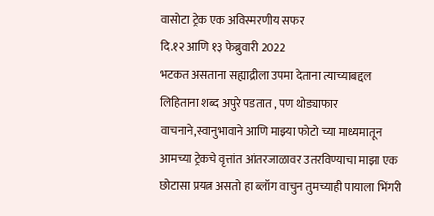वासोटा ट्रेक एक अविस्मरणीय सफर
दि.१२ आणि १३ फेब्रुवारी 2022
भटकत असताना सह्याद्रीला उपमा देताना त्याच्याबद्दल लिहिताना शब्द अपुरे पडतात , पण थोड्याफार वाचनाने,स्वानुभावाने आणि माझ्या फोटो च्या माध्यमातून आमच्या ट्रेकचे वृत्तांत आंतरजाळावर उतरविण्याचा माझा एक छोटासा प्रयत्न असतो हा ब्लॉग वाचुन तुमच्याही पायाला भिंगरी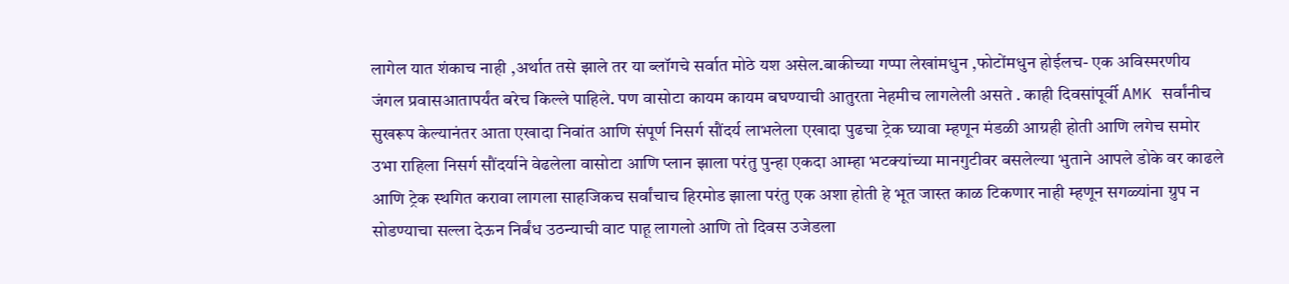लागेल यात शंकाच नाही ,अर्थात तसे झाले तर या ब्लॉगचे सर्वात मोठे यश असेल.बाकीच्या गप्पा लेखांमधुन ,फोटोंमधुन होईलच- एक अविस्मरणीय जंगल प्रवासआतापर्यंत बरेच किल्ले पाहिले. पण वासोटा कायम कायम बघण्याची आतुरता नेहमीच लागलेली असते . काही दिवसांपूर्वी AMK सर्वांनीच सुखरूप केल्यानंतर आता एखादा निवांत आणि संपूर्ण निसर्ग सौंदर्य लाभलेला एखादा पुढचा ट्रेक घ्यावा म्हणून मंडळी आग्रही होती आणि लगेच समोर उभा राहिला निसर्ग सौंदर्याने वेढलेला वासोटा आणि प्लान झाला परंतु पुन्हा एकदा आम्हा भटक्यांच्या मानगुटीवर बसलेल्या भुताने आपले डोके वर काढले आणि ट्रेक स्थगित करावा लागला साहजिकच सर्वांचाच हिरमोड झाला परंतु एक अशा होती हे भूत जास्त काळ टिकणार नाही म्हणून सगळ्यांना ग्रुप न सोडण्याचा सल्ला देऊन निर्बंध उठन्याची वाट पाहू लागलो आणि तो दिवस उजेडला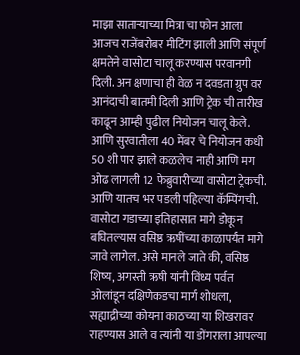माझा साताऱ्याच्या मित्रा चा फोन आला आजच राजेंबरोबर मीटिंग झाली आणि संपूर्ण क्षमतेने वासोटा चालू करण्यास परवानगी दिली. अन क्षणाचा ही वेळ न दवडता ग्रुप वर आनंदाची बातमी दिली आणि ट्रेक ची तारीख काढून आम्ही पुढील नियोजन चालू केले. आणि सुरवातीला 40 मेंबर चे नियोजन कधी 50 शी पार झाले कळलेच नाही आणि मग ओढ लागली 12 फेब्रुवारीच्या वासोटा ट्रेकची. आणि यातच भर पडली पहिल्या कॅम्पिंगची.
वासोटा गडाच्या इतिहासात मागे डोकून बघितल्यास वसिष्ठ ऋषींच्या काळापर्यंत मागे जावे लागेल. असे मानले जाते की, वसिष्ठ शिष्य, अगस्ती ऋषी यांनी विंध्य पर्वत ओलांडून दक्षिणेकडचा मार्ग शोधला, सह्याद्रीच्या कोयना काठच्या या शिखरावर राहण्यास आले व त्यांनी या डोंगराला आपल्या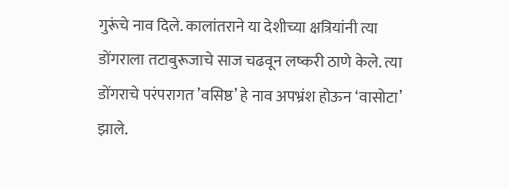गुरूंचे नाव दिले. कालांतराने या देशीच्या क्षत्रियांनी त्या डोंगराला तटाबुरूजाचे साज चढवून लष्करी ठाणे केले. त्या डोंगराचे परंपरागत ’वसिष्ठ’ हे नाव अपभ्रंश होऊन ‘वासोटा’ झाले.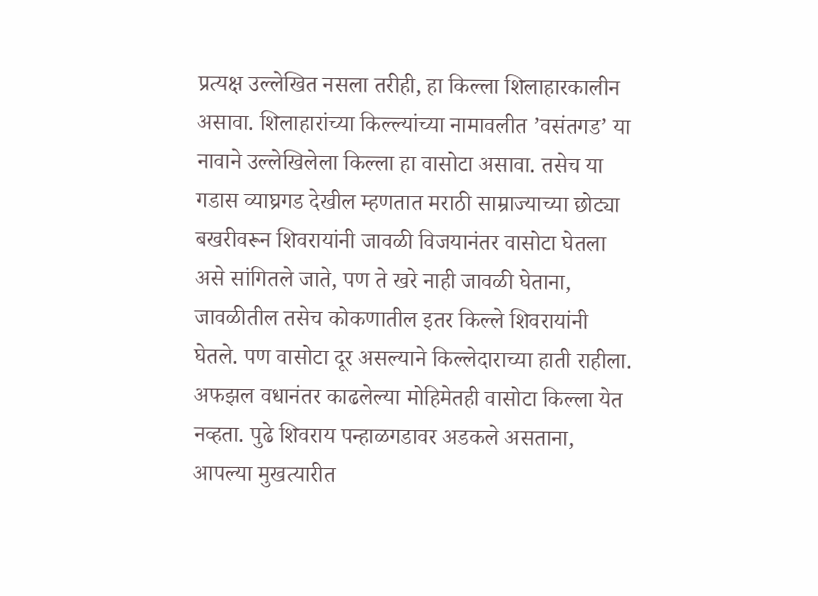प्रत्यक्ष उल्लेखित नसला तरीही, हा किल्ला शिलाहारकालीन असावा. शिलाहारांच्या किल्ल्यांच्या नामावलीत ’वसंतगड’ या नावाने उल्लेखिलेला किल्ला हा वासोटा असावा. तसेच या गडास व्याघ्रगड देखील म्हणतात मराठी साम्राज्याच्या छोट्या बखरीवरून शिवरायांनी जावळी विजयानंतर वासोटा घेतला असे सांगितले जाते, पण ते खरे नाही जावळी घेताना, जावळीतील तसेच कोकणातील इतर किल्ले शिवरायांनी घेतले. पण वासोटा दूर असल्याने किल्लेदाराच्या हाती राहीला. अफझल वधानंतर काढलेल्या मोहिमेतही वासोटा किल्ला येत नव्हता. पुढे शिवराय पन्हाळगडावर अडकले असताना, आपल्या मुखत्यारीत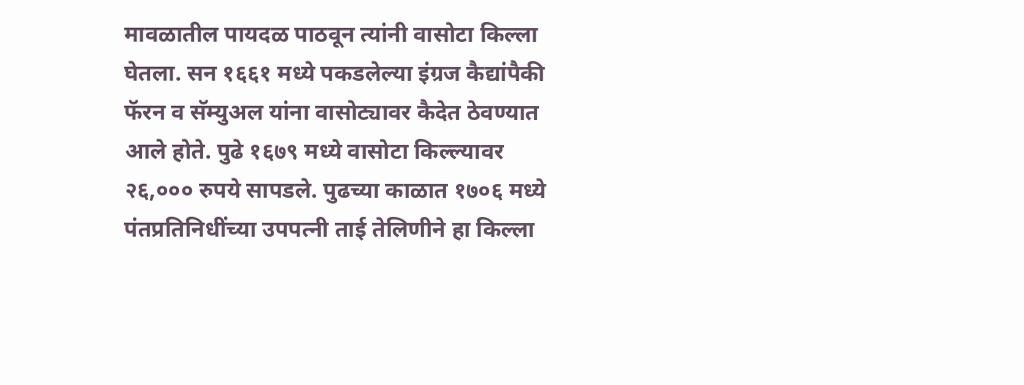मावळातील पायदळ पाठवून त्यांनी वासोटा किल्ला घेतला. सन १६६१ मध्ये पकडलेल्या इंग्रज कैद्यांपैकी फॅरन व सॅम्युअल यांना वासोट्यावर कैदेत ठेवण्यात आले होते. पुढे १६७९ मध्ये वासोटा किल्ल्यावर २६,००० रुपये सापडले. पुढच्या काळात १७०६ मध्ये पंतप्रतिनिधींच्या उपपत्नी ताई तेलिणीने हा किल्ला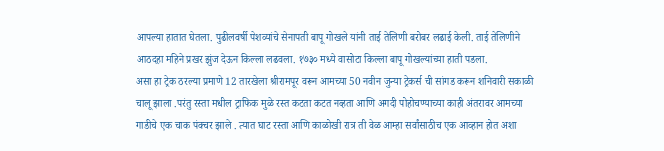आपल्या हातात घेतला. पुढीलवर्षी पेशव्यांचे सेनापती बापू गोखले यांनी ताई तेलिणी बरोबर लढाई केली. ताई तेलिणीने आठदहा महिने प्रखर झुंज देऊन किल्ला लढवला. १७३० मध्ये वासोटा किल्ला बापू गोखल्यांच्या हाती पडला.
असा हा ट्रेक ठरल्या प्रमाणे 12 तारखेला श्रीरामपूर वरून आमच्या 50 नवीन जुन्या ट्रेकर्स ची सांगड करून शनिवारी सकाळी चालू झाला .परंतु रस्ता मधील ट्राफिक मुळे रस्त कटता कटत नव्हता आणि अगदी पोहोचण्याच्या काही अंतरावर आमच्या गाडीचे एक चाक पंक्चर झाले . त्यात घाट रस्ता आणि काळोखी रात्र ती वेळ आम्हा सर्वांसाठीच एक आव्हान होत अशा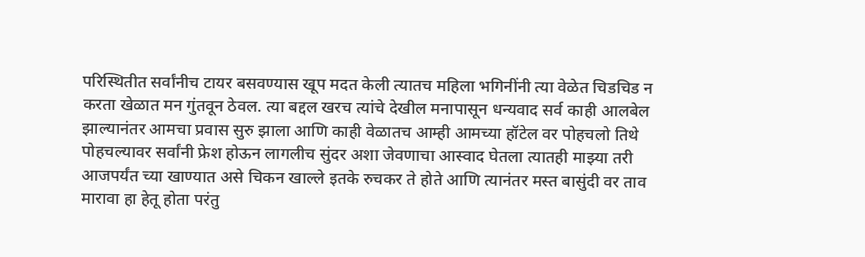परिस्थितीत सर्वांनीच टायर बसवण्यास खूप मदत केली त्यातच महिला भगिनींनी त्या वेळेत चिडचिड न करता खेळात मन गुंतवून ठेवल. त्या बद्दल खरच त्यांचे देखील मनापासून धन्यवाद सर्व काही आलबेल झाल्यानंतर आमचा प्रवास सुरु झाला आणि काही वेळातच आम्ही आमच्या हॉटेल वर पोहचलो तिथे पोहचल्यावर सर्वांनी फ्रेश होऊन लागलीच सुंदर अशा जेवणाचा आस्वाद घेतला त्यातही माझ्या तरी आजपर्यंत च्या खाण्यात असे चिकन खाल्ले इतके रुचकर ते होते आणि त्यानंतर मस्त बासुंदी वर ताव मारावा हा हेतू होता परंतु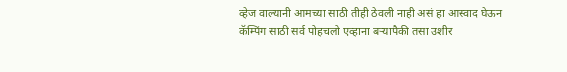व्हेज वाल्यानी आमच्या साठी तीही ठेवली नाही असं हा आस्वाद घेऊन कॅम्पिंग साठी सर्व पोहचलो एव्हाना बऱ्यापैकी तसा उशीर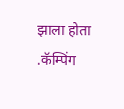झाला होता .कॅम्पिंग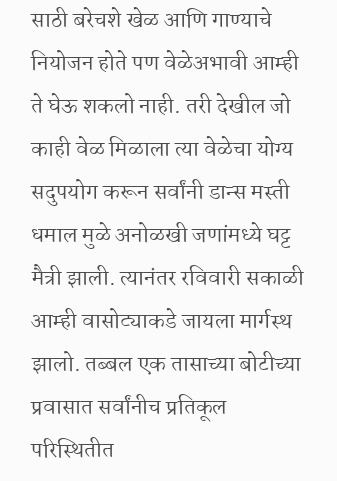साठी बरेचशे खेळ आणि गाण्याचे नियोजन होते पण वेळेअभावी आम्ही ते घेऊ शकलो नाही. तरी देखील जो काही वेळ मिळाला त्या वेळेचा योग्य सदुपयोग करून सर्वांनी डान्स मस्ती धमाल मुळे अनोळखी जणांमध्ये घट्ट मैत्री झाली. त्यानंतर रविवारी सकाळी आम्ही वासोट्याकडे जायला मार्गस्थ झालो. तब्बल एक तासाच्या बोटीच्या प्रवासात सर्वांनीच प्रतिकूल परिस्थितीत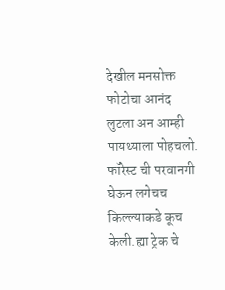देखील मनसोक्त फोटोचा आनंद लुटला अन आम्ही पायथ्याला पोहचलो. फॉरेस्ट ची परवानगी घेऊन लगेचच किल्ल्याकडे कूच केली.ह्या ट्रेक चे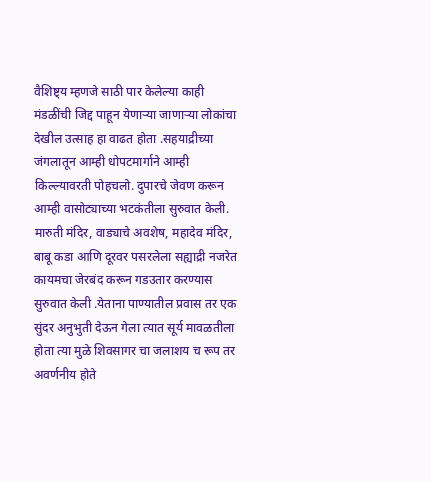वैशिष्ट्य म्हणजे साठी पार केलेल्या काही मंडळींची जिद्द पाहून येणाऱ्या जाणाऱ्या लोकांचा देखील उत्साह हा वाढत होता .सहयाद्रीच्या जंगलातून आम्ही धोपटमार्गाने आम्ही किल्ल्यावरती पोहचलो. दुपारचे जेवण करून आम्ही वासोट्याच्या भटकंतीला सुरुवात केली. मारुती मंदिर, वाड्याचे अवशेष, महादेव मंदिर, बाबू कडा आणि दूरवर पसरलेला सह्याद्री नजरेत कायमचा जेरबंद करून गडउतार करण्यास सुरुवात केली .येताना पाण्यातील प्रवास तर एक सुंदर अनुभुती देऊन गेला त्यात सूर्य मावळतीला होता त्या मुळे शिवसागर चा जलाशय च रूप तर अवर्णनीय होते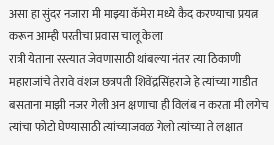असा हा सुंदर नजारा मी माझ्या कॅमेरा मध्ये कैद करण्याचा प्रयत्न करून आम्ही परतीचा प्रवास चालू केला
रात्री येताना रस्त्यात जेवणासाठी थांबल्या नंतर त्या ठिकाणी महाराजांचे तेरावे वंशज छत्रपती शिवेंद्रसिंहराजे हे त्यांच्या गाडीत बसताना माझी नजर गेली अन क्षणाचा ही विलंब न करता मी लगेच त्यांचा फोटो घेण्यासाठी त्यांच्याजवळ गेलो त्यांच्या ते लक्षात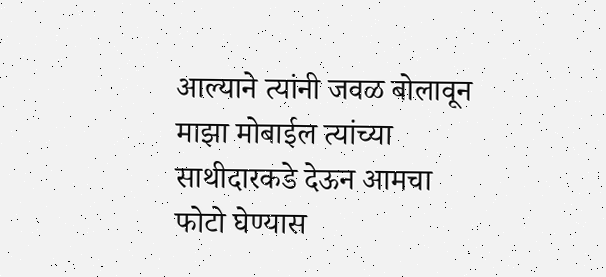आल्याने त्यांनी जवळ बोलावून माझा मोबाईल त्यांच्या साथीदारकडे देऊन आमचा फोटो घेण्यास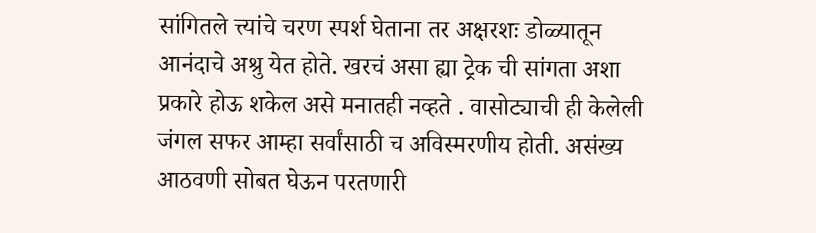सांगितले त्त्यांचे चरण स्पर्श घेताना तर अक्षरशः डोळ्यातून आनंदाचे अश्रु येत होते. खरचं असा ह्या ट्रेक ची सांगता अशा प्रकारे होऊ शकेल असे मनातही नव्हते . वासोट्याची ही केलेली जंगल सफर आम्हा सर्वांसाठी च अविस्मरणीय होती. असंख्य आठवणी सोबत घेऊन परतणारी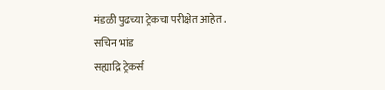मंडळी पुढच्या ट्रेकचा परीक्षेत आहेत .
सचिन भांड
सह्याद्रि ट्रेकर्स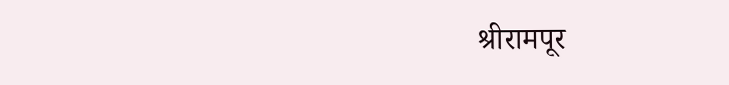श्रीरामपूर